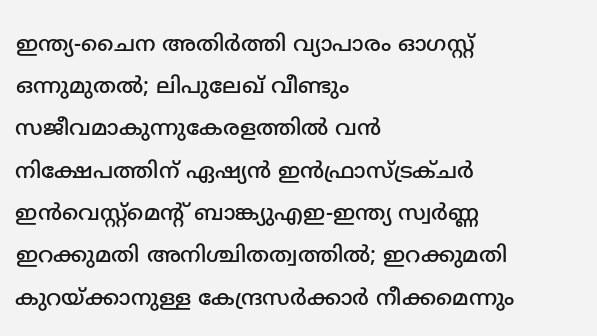ഇന്ത്യ-ചൈന അതിര്‍ത്തി വ്യാപാരം ഓഗസ്റ്റ് ഒന്നുമുതല്‍; ലിപുലേഖ് വീണ്ടും സജീവമാകുന്നുകേരളത്തിൽ വന്‍ നിക്ഷേപത്തിന് ഏഷ്യന്‍ ഇന്‍ഫ്രാസ്ട്രക്ചര്‍ ഇന്‍വെസ്റ്റ്മെന്റ് ബാങ്ക്യുഎഇ-ഇന്ത്യ സ്വർണ്ണ ഇറക്കുമതി അനിശ്ചിതത്വത്തിൽ; ഇറക്കുമതി കുറയ്ക്കാനുള്ള കേന്ദ്രസർക്കാർ നീക്കമെന്നും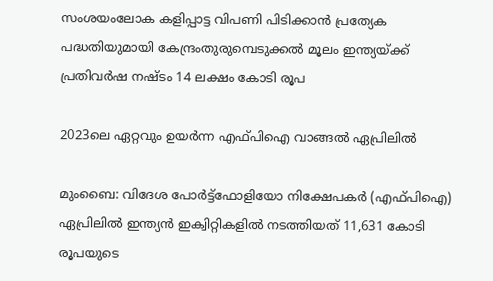സംശയംലോക കളിപ്പാട്ട വിപണി പിടിക്കാന്‍ പ്രത്യേക പദ്ധതിയുമായി കേന്ദ്രംതുരുമ്പെടുക്കൽ മൂലം ഇന്ത്യയ്ക്ക് പ്രതിവര്‍ഷ നഷ്ടം 14 ലക്ഷം കോടി രൂപ

2023ലെ ഏറ്റവും ഉയര്‍ന്ന എഫ്‍പിഐ വാങ്ങല്‍ ഏപ്രിലില്‍

മുംബൈ: വിദേശ പോർട്ട്‌ഫോളിയോ നിക്ഷേപകർ (എഫ്‌പിഐ) ഏപ്രിലിൽ ഇന്ത്യൻ ഇക്വിറ്റികളിൽ നടത്തിയത് 11,631 കോടി രൂപയുടെ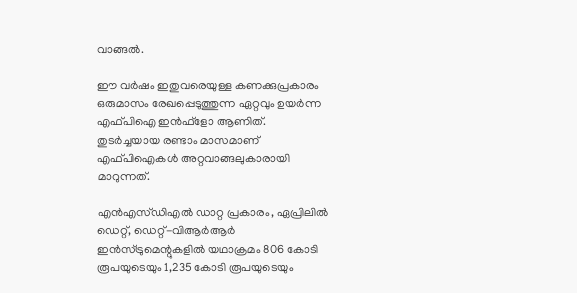വാങ്ങൽ.

ഈ വര്‍ഷം ഇതുവരെയുള്ള കണക്കുപ്രകാരം ഒരുമാസം രേഖപ്പെടുത്തുന്ന ഏറ്റവും ഉയര്‍ന്ന എഫ്‍പിഐ ഇന്‍ഫ്ളോ ആണിത്. തുടർച്ചയായ രണ്ടാം മാസമാണ് എഫ്‍പിഐകള്‍ അറ്റവാങ്ങലുകാരായി മാറുന്നത്.

എൻഎസ്‍ഡിഎൽ ഡാറ്റ പ്രകാരം, ഏപ്രിലിൽ ഡെറ്റ്, ഡെറ്റ്-വിആർആർ ഇൻസ്ട്രുമെന്റുകളിൽ യഥാക്രമം 806 കോടി രൂപയുടെയും 1,235 കോടി രൂപയുടെയും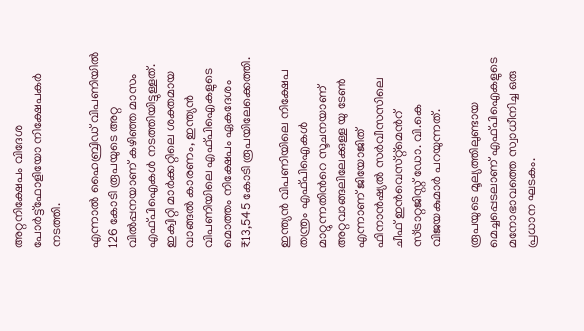അറ്റനിക്ഷേപം വിദേശ പോര്‍ട്ട്ഫോളിയോ നിക്ഷേപകര്‍ നടത്തി.

എന്നാല്‍ ഹൈബ്രിഡ് വിപണിയിൽ 126 കോടി രൂപയുടെ അറ്റ വില്‍പ്പനയാണ് കഴിഞ്ഞ മാസം എഫ്‍‍പിഐകള്‍ നടത്തിയിട്ടുള്ളത്. ഇക്വിറ്റി മാർക്കറ്റിലെ ശക്തമായ വാങ്ങൽ കാരണം, ഇന്ത്യൻ വിപണിയിലെ എഫ്‌പിഐകളുടെ മൊത്തം നിക്ഷേപം ഏകദേശം ₹13,545 കോടി രൂപയിലേക്കെത്തി.

ഇന്ത്യന്‍ വിപണിയിലെ നിക്ഷേപ തന്ത്രം എഫ്‍പിഐകള്‍ മാറ്റുന്നതിന്‍റെ സൂചനയാണ് അറ്റവാങ്ങലിലേക്കുള്ള യു ടേണ്‍ എന്നാണ് ജിയോജിത് ഫിനാന്‍ഷ്യല്‍ സര്‍വീസസിലെ ചീഫ് ഇന്‍വെസ്‍റ്റ്‍മെന്‍റ് സ്ട്രാറ്റജിസ്റ്റ് ഡോ. വി.കെ വിജയകുമാര്‍ പറയുന്നത്.

രൂപയുടെ മൂല്യത്തിലുണ്ടായ മെച്ചപ്പെടലാണ് എഫ്‍പിഐകളുടെ മനോഭാവത്തെ സ്വാധീനിച്ച ഒരു പ്രധാന ഘടകം.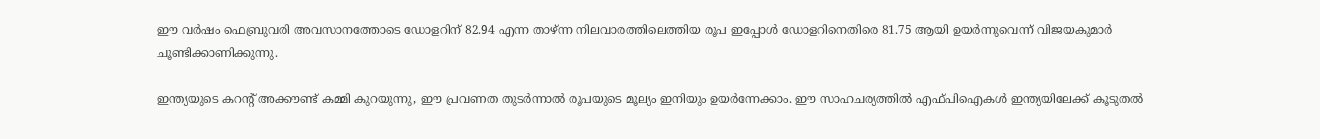ഈ വർഷം ഫെബ്രുവരി അവസാനത്തോടെ ഡോളറിന് 82.94 എന്ന താഴ്ന്ന നിലവാരത്തിലെത്തിയ രൂപ ഇപ്പോൾ ഡോളറിനെതിരെ 81.75 ആയി ഉയർന്നുവെന്ന് വിജയകുമാര്‍ ചൂണ്ടിക്കാണിക്കുന്നു.

ഇന്ത്യയുടെ കറന്റ് അക്കൗണ്ട് കമ്മി കുറയുന്നു, ഈ പ്രവണത തുടർന്നാൽ രൂപയുടെ മൂല്യം ഇനിയും ഉയർന്നേക്കാം. ഈ സാഹചര്യത്തിൽ എഫ്‍പിഐകൾ ഇന്ത്യയിലേക്ക് കൂടുതൽ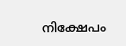നിക്ഷേപം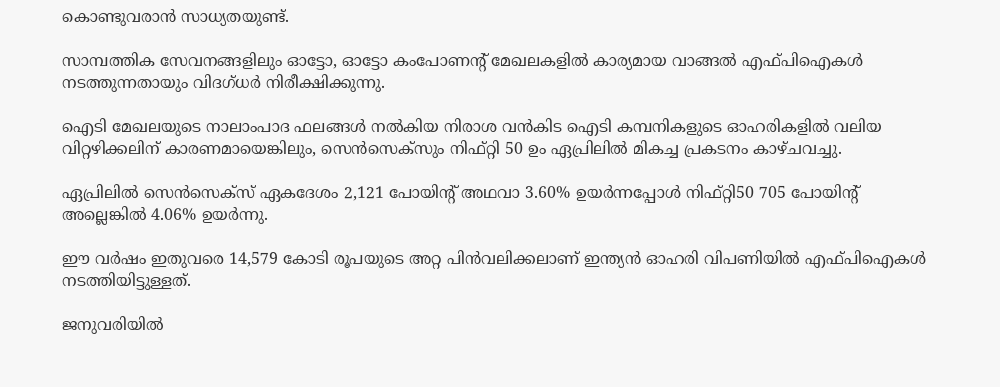കൊണ്ടുവരാൻ സാധ്യതയുണ്ട്.

സാമ്പത്തിക സേവനങ്ങളിലും ഓട്ടോ, ഓട്ടോ കംപോണന്‍റ് മേഖലകളില്‍ കാര്യമായ വാങ്ങല്‍ എഫ്‍പിഐകള്‍ നടത്തുന്നതായും വിദഗ്ധര്‍ നിരീക്ഷിക്കുന്നു.

ഐടി മേഖലയുടെ നാലാംപാദ ഫലങ്ങള്‍ നല്‍കിയ നിരാശ വന്‍കിട ഐടി കമ്പനികളുടെ ഓഹരികളില്‍ വലിയ വിറ്റഴിക്കലിന് കാരണമായെങ്കിലും, സെൻസെക്സും നിഫ്റ്റി 50 ഉം ഏപ്രിലിൽ മികച്ച പ്രകടനം കാഴ്ചവച്ചു.

ഏപ്രിലില്‍ സെൻസെക്‌സ് ഏകദേശം 2,121 പോയിന്റ് അഥവാ 3.60% ഉയർന്നപ്പോൾ നിഫ്റ്റി50 705 പോയിന്റ് അല്ലെങ്കിൽ 4.06% ഉയര്‍ന്നു.

ഈ വര്‍ഷം ഇതുവരെ 14,579 കോടി രൂപയുടെ അറ്റ പിന്‍വലിക്കലാണ് ഇന്ത്യന്‍ ഓഹരി വിപണിയില്‍ എഫ്‍പിഐകള്‍ നടത്തിയിട്ടുള്ളത്.

ജനുവരിയിൽ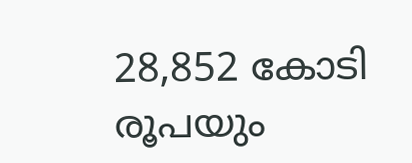28,852 കോടി രൂപയും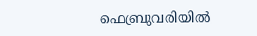ഫെബ്രുവരിയിൽ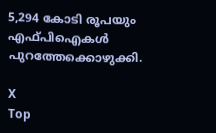5,294 കോടി രൂപയും എഫ്‍പിഐകള്‍ പുറത്തേക്കൊഴുക്കി.

X
Top